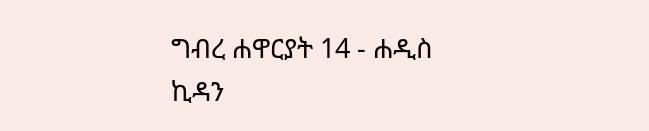ግብረ ሐዋርያት 14 - ሐዲስ ኪዳን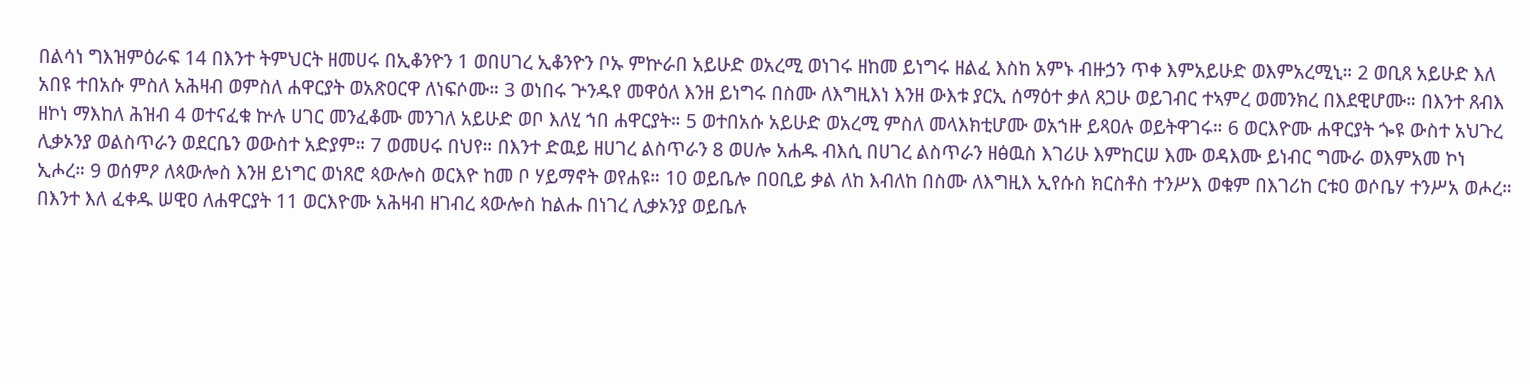በልሳነ ግእዝምዕራፍ 14 በእንተ ትምህርት ዘመሀሩ በኢቆንዮን 1 ወበሀገረ ኢቆንዮን ቦኡ ምኵራበ አይሁድ ወአረሚ ወነገሩ ዘከመ ይነግሩ ዘልፈ እስከ አምኑ ብዙኃን ጥቀ እምአይሁድ ወእምአረሚኒ። 2 ወቢጸ አይሁድ እለ አበዩ ተበአሱ ምስለ አሕዛብ ወምስለ ሐዋርያት ወአጽዐርዋ ለነፍሶሙ። 3 ወነበሩ ጕንዱየ መዋዕለ እንዘ ይነግሩ በስሙ ለእግዚእነ እንዘ ውእቱ ያርኢ ሰማዕተ ቃለ ጸጋሁ ወይገብር ተኣምረ ወመንክረ በእደዊሆሙ። በእንተ ጸብእ ዘኮነ ማእከለ ሕዝብ 4 ወተናፈቁ ኵሉ ሀገር መንፈቆሙ መንገለ አይሁድ ወቦ እለሂ ኀበ ሐዋርያት። 5 ወተበአሱ አይሁድ ወአረሚ ምስለ መላእክቲሆሙ ወአኀዙ ይጻዐሉ ወይትዋገሩ። 6 ወርእዮሙ ሐዋርያት ጐዩ ውስተ አህጉረ ሊቃኦንያ ወልስጥራን ወደርቤን ወውስተ አድያም። 7 ወመሀሩ በህየ። በእንተ ድዉይ ዘሀገረ ልስጥራን 8 ወሀሎ አሐዱ ብእሲ በሀገረ ልስጥራን ዘፅዉስ እገሪሁ እምከርሠ እሙ ወዳእሙ ይነብር ግሙራ ወእምአመ ኮነ ኢሖረ። 9 ወሰምዖ ለጳውሎስ እንዘ ይነግር ወነጸሮ ጳውሎስ ወርእዮ ከመ ቦ ሃይማኖት ወየሐዩ። 10 ወይቤሎ በዐቢይ ቃል ለከ እብለከ በስሙ ለእግዚእ ኢየሱስ ክርስቶስ ተንሥእ ወቁም በእገሪከ ርቱዐ ወሶቤሃ ተንሥአ ወሖረ። በእንተ እለ ፈቀዱ ሠዊዐ ለሐዋርያት 11 ወርእዮሙ አሕዛብ ዘገብረ ጳውሎስ ከልሑ በነገረ ሊቃኦንያ ወይቤሉ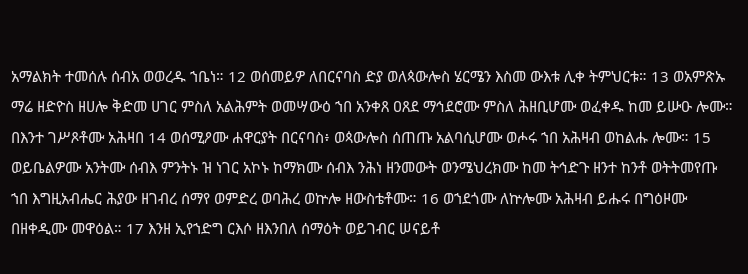አማልክት ተመሰሉ ሰብአ ወወረዱ ኀቤነ። 12 ወሰመይዎ ለበርናባስ ድያ ወለጳውሎስ ሄርሜን እስመ ውእቱ ሊቀ ትምህርቱ። 13 ወአምጽኡ ማሬ ዘድዮስ ዘሀሎ ቅድመ ሀገር ምስለ አልሕምት ወመሣውዕ ኀበ አንቀጸ ዐጸደ ማኅደሮሙ ምስለ ሕዘቢሆሙ ወፈቀዱ ከመ ይሡዑ ሎሙ። በእንተ ገሥጾቶሙ አሕዛበ 14 ወሰሚዖሙ ሐዋርያት በርናባስ፥ ወጳውሎስ ሰጠጡ አልባሲሆሙ ወሖሩ ኀበ አሕዛብ ወከልሑ ሎሙ። 15 ወይቤልዎሙ አንትሙ ሰብእ ምንትኑ ዝ ነገር አኮኑ ከማክሙ ሰብእ ንሕነ ዘንመውት ወንሜህረክሙ ከመ ትኅድጉ ዘንተ ከንቶ ወትትመየጡ ኀበ እግዚአብሔር ሕያው ዘገብረ ሰማየ ወምድረ ወባሕረ ወኵሎ ዘውስቴቶሙ። 16 ወኀደጎሙ ለኵሎሙ አሕዛብ ይሑሩ በግዕዞሙ በዘቀዲሙ መዋዕል። 17 እንዘ ኢየኀድግ ርእሶ ዘእንበለ ሰማዕት ወይገብር ሠናይቶ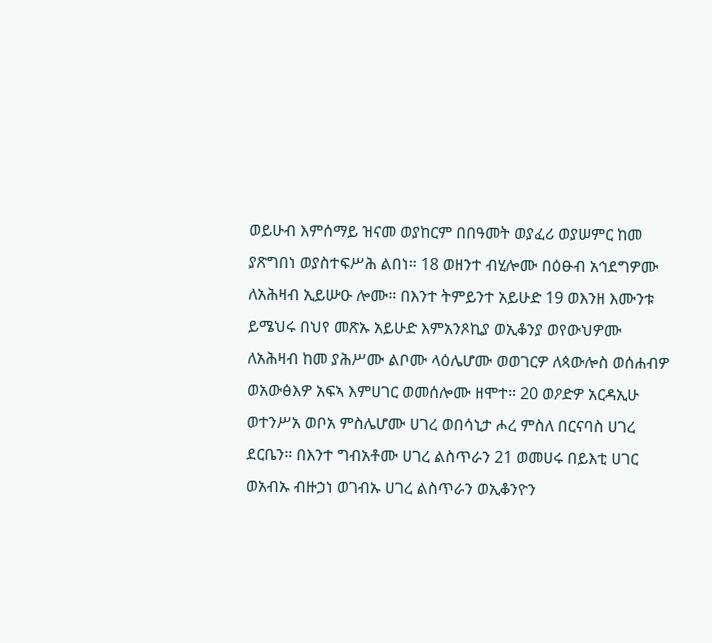ወይሁብ እምሰማይ ዝናመ ወያከርም በበዓመት ወያፈሪ ወያሠምር ከመ ያጽግበነ ወያስተፍሥሕ ልበነ። 18 ወዘንተ ብሂሎሙ በዕፁብ አኅደግዎሙ ለአሕዛብ ኢይሡዑ ሎሙ። በእንተ ትምይንተ አይሁድ 19 ወእንዘ እሙንቱ ይሜህሩ በህየ መጽኡ አይሁድ እምአንጾኪያ ወኢቆንያ ወየውህዎሙ ለአሕዛብ ከመ ያሕሥሙ ልቦሙ ላዕሌሆሙ ወወገርዎ ለጳውሎስ ወሰሐብዎ ወአውፅእዎ አፍኣ እምሀገር ወመሰሎሙ ዘሞተ። 20 ወዖድዎ አርዳኢሁ ወተንሥአ ወቦአ ምስሌሆሙ ሀገረ ወበሳኒታ ሖረ ምስለ በርናባስ ሀገረ ደርቤን። በእንተ ግብአቶሙ ሀገረ ልስጥራን 21 ወመሀሩ በይእቲ ሀገር ወአብኡ ብዙኃነ ወገብኡ ሀገረ ልስጥራን ወኢቆንዮን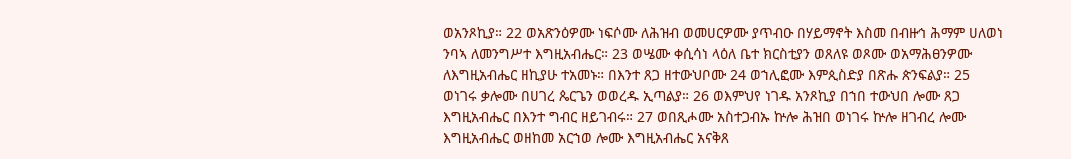ወአንጾኪያ። 22 ወአጽንዕዎሙ ነፍሶሙ ለሕዝብ ወመሀርዎሙ ያጥብዑ በሃይማኖት እስመ በብዙኅ ሕማም ሀለወነ ንባኣ ለመንግሥተ እግዚአብሔር። 23 ወሤሙ ቀሲሳነ ላዕለ ቤተ ክርስቲያን ወጸለዩ ወጾሙ ወአማሕፀንዎሙ ለእግዚአብሔር ዘኪያሁ ተአመኑ። በእንተ ጸጋ ዘተውህቦሙ 24 ወኀሊፎሙ እምጲስድያ በጽሑ ጵንፍልያ። 25 ወነገሩ ቃሎሙ በሀገረ ጴርጌን ወወረዱ ኢጣልያ። 26 ወእምህየ ነገዱ አንጾኪያ በኀበ ተውህበ ሎሙ ጸጋ እግዚአብሔር በእንተ ግብር ዘይገብሩ። 27 ወበጺሖሙ አስተጋብኡ ኵሎ ሕዝበ ወነገሩ ኵሎ ዘገብረ ሎሙ እግዚአብሔር ወዘከመ አርኀወ ሎሙ እግዚአብሔር አናቅጸ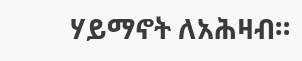ሃይማኖት ለአሕዛብ።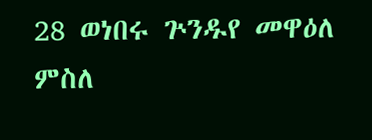28 ወነበሩ ጕንዱየ መዋዕለ ምስለ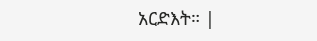አርድእት። |